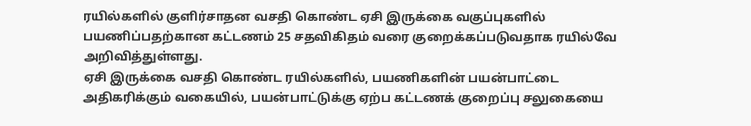ரயில்களில் குளிர்சாதன வசதி கொண்ட ஏசி இருக்கை வகுப்புகளில் பயணிப்பதற்கான கட்டணம் 25 சதவிகிதம் வரை குறைக்கப்படுவதாக ரயில்வே அறிவித்துள்ளது.
ஏசி இருக்கை வசதி கொண்ட ரயில்களில், பயணிகளின் பயன்பாட்டை அதிகரிக்கும் வகையில், பயன்பாட்டுக்கு ஏற்ப கட்டணக் குறைப்பு சலுகையை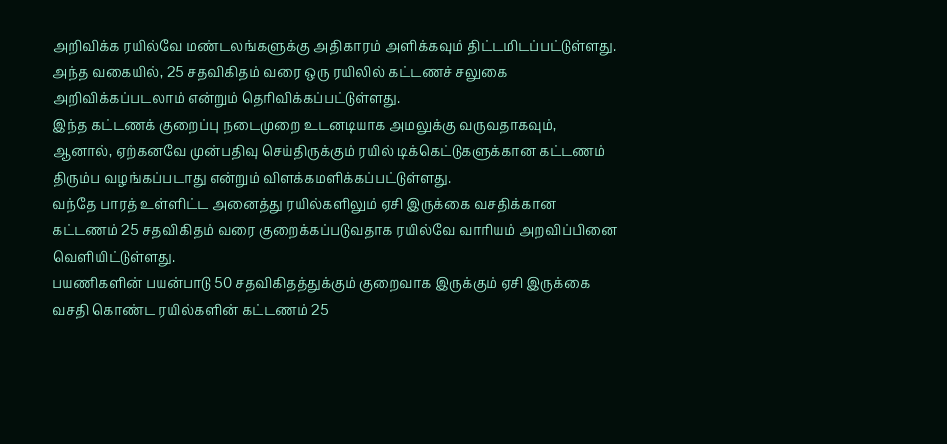அறிவிக்க ரயில்வே மண்டலங்களுக்கு அதிகாரம் அளிக்கவும் திட்டமிடப்பட்டுள்ளது. அந்த வகையில், 25 சதவிகிதம் வரை ஒரு ரயிலில் கட்டணச் சலுகை அறிவிக்கப்படலாம் என்றும் தெரிவிக்கப்பட்டுள்ளது.
இந்த கட்டணக் குறைப்பு நடைமுறை உடனடியாக அமலுக்கு வருவதாகவும், ஆனால், ஏற்கனவே முன்பதிவு செய்திருக்கும் ரயில் டிக்கெட்டுகளுக்கான கட்டணம் திரும்ப வழங்கப்படாது என்றும் விளக்கமளிக்கப்பட்டுள்ளது.
வந்தே பாரத் உள்ளிட்ட அனைத்து ரயில்களிலும் ஏசி இருக்கை வசதிக்கான கட்டணம் 25 சதவிகிதம் வரை குறைக்கப்படுவதாக ரயில்வே வாரியம் அறவிப்பினை வெளியிட்டுள்ளது.
பயணிகளின் பயன்பாடு 50 சதவிகிதத்துக்கும் குறைவாக இருக்கும் ஏசி இருக்கை வசதி கொண்ட ரயில்களின் கட்டணம் 25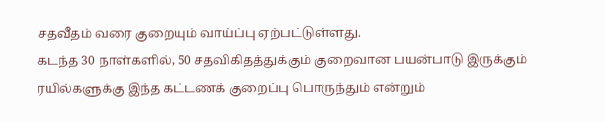சதவீதம் வரை குறையும் வாய்ப்பு ஏற்பட்டுள்ளது.
கடந்த 30 நாள்களில், 50 சதவிகிதத்துக்கும் குறைவான பயன்பாடு இருக்கும் ரயில்களுக்கு இந்த கட்டணக் குறைப்பு பொருந்தும் என்றும்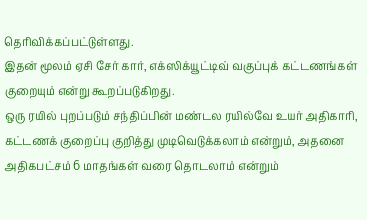தெரிவிக்கப்பட்டுள்ளது.
இதன் மூலம் ஏசி சேர் கார், எக்ஸிக்யூட்டிவ் வகுப்புக் கட்டணங்கள் குறையும் என்று கூறப்படுகிறது.
ஒரு ரயில் புறப்படும் சந்திப்பின் மண்டல ரயில்வே உயர் அதிகாரி, கட்டணக் குறைப்பு குறித்து முடிவெடுக்கலாம் என்றும், அதனை அதிகபட்சம் 6 மாதங்கள் வரை தொடலாம் என்றும்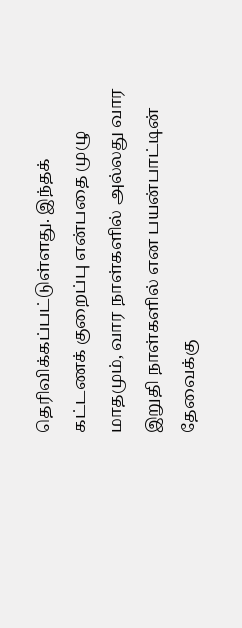தெரிவிக்கப்பட்டுள்ளது. இந்தக் கட்டணக் குறைப்பு என்பதை முழு மாதமும், வார நாள்களில் அல்லது வார இறுதி நாள்களில் என பயன்பாட்டின் தேவைக்கு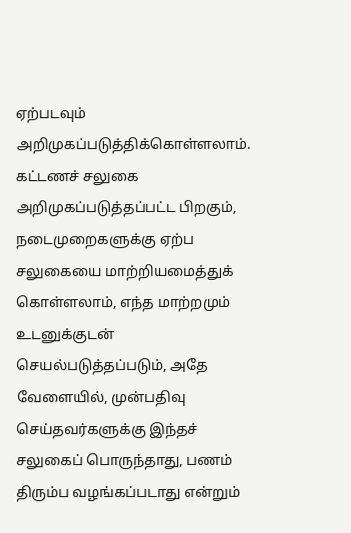ஏற்படவும் அறிமுகப்படுத்திக்கொள்ளலாம்.
கட்டணச் சலுகை அறிமுகப்படுத்தப்பட்ட பிறகும், நடைமுறைகளுக்கு ஏற்ப சலுகையை மாற்றியமைத்துக் கொள்ளலாம், எந்த மாற்றமும் உடனுக்குடன் செயல்படுத்தப்படும், அதே வேளையில், முன்பதிவு செய்தவர்களுக்கு இந்தச் சலுகைப் பொருந்தாது, பணம் திரும்ப வழங்கப்படாது என்றும்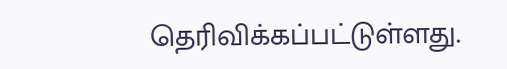தெரிவிக்கப்பட்டுள்ளது.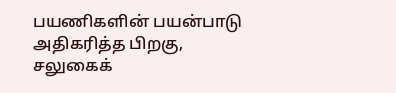பயணிகளின் பயன்பாடு அதிகரித்த பிறகு, சலுகைக்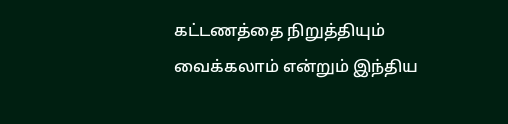கட்டணத்தை நிறுத்தியும் வைக்கலாம் என்றும் இந்திய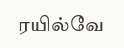ரயில்வே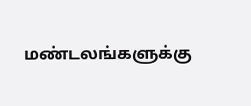மண்டலங்களுக்கு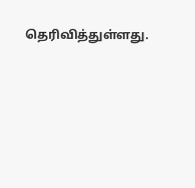தெரிவித்துள்ளது.